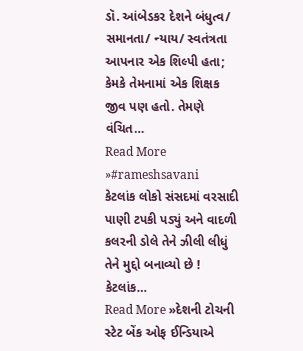ડૉ. આંબેડકર દેશને બંધુત્વ/ સમાનતા/ ન્યાય/ સ્વતંત્રતા આપનાર એક શિલ્પી હતા; કેમકે તેમનામાં એક શિક્ષક જીવ પણ હતો. તેમણે વંચિત…
Read More »#rameshsavani
કેટલાંક લોકો સંસદમાં વરસાદી પાણી ટપકી પડ્યું અને વાદળી કલરની ડોલે તેને ઝીલી લીધું તેને મુદ્દો બનાવ્યો છે ! કેટલાંક…
Read More »દેશની ટોચની સ્ટેટ બેંક ઓફ ઈન્ડિયાએ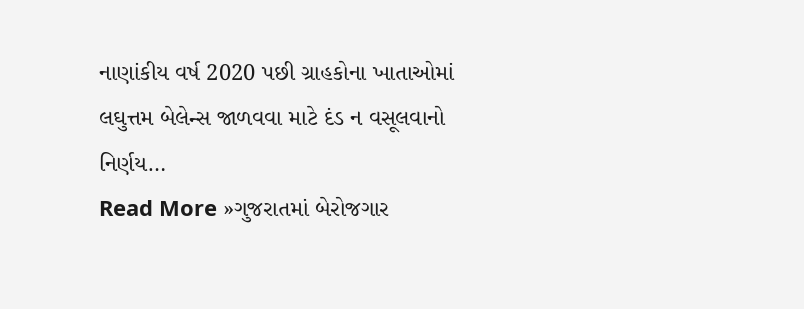નાણાંકીય વર્ષ 2020 પછી ગ્રાહકોના ખાતાઓમાં લઘુત્તમ બેલેન્સ જાળવવા માટે દંડ ન વસૂલવાનો નિર્ણય…
Read More »ગુજરાતમાં બેરોજગાર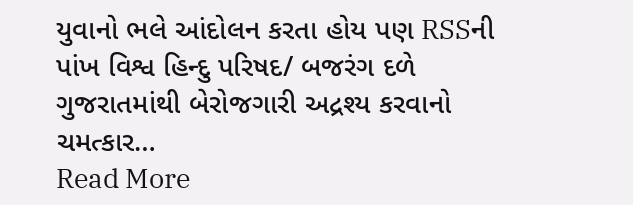યુવાનો ભલે આંદોલન કરતા હોય પણ RSSની પાંખ વિશ્વ હિન્દુ પરિષદ/ બજરંગ દળે ગુજરાતમાંથી બેરોજગારી અદ્રશ્ય કરવાનો ચમત્કાર…
Read More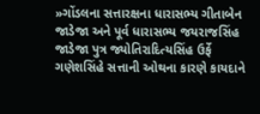»ગોંડલના સત્તારક્ષના ધારાસભ્ય ગીતાબેન જાડેજા અને પૂર્વ ધારાસભ્ય જયરાજસિંહ જાડેજા પુત્ર જ્યોતિરાદિત્યસિંહ ઉર્ફે ગણેશસિંહે સત્તાની ઓથના કારણે કાયદાને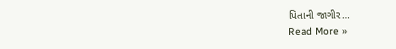પિતાની જાગીર…
Read More »